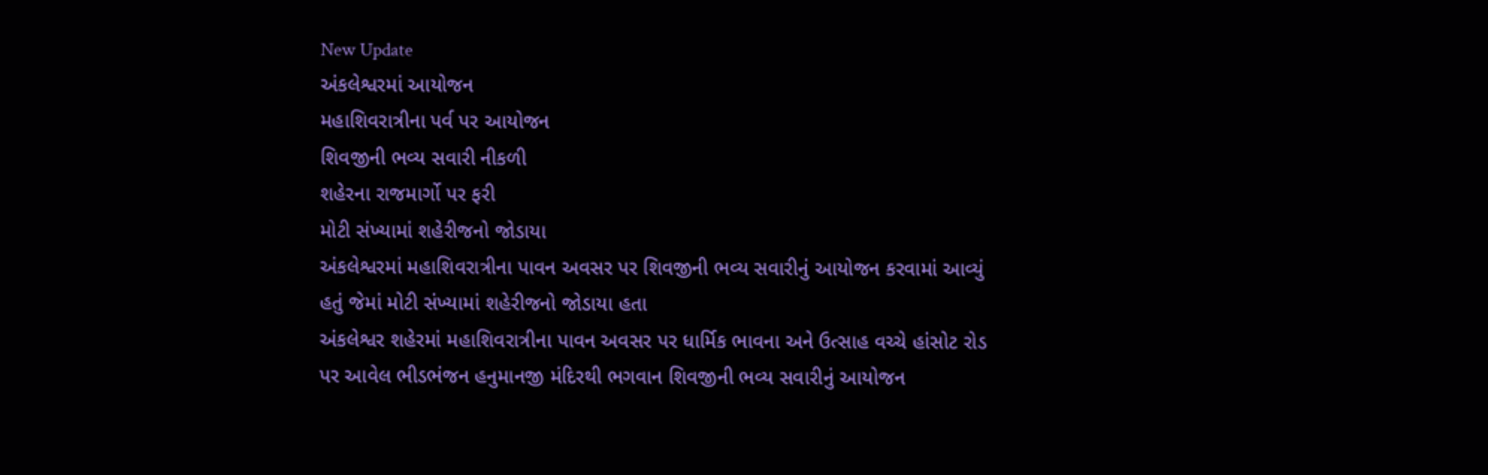New Update
અંકલેશ્વરમાં આયોજન
મહાશિવરાત્રીના પર્વ પર આયોજન
શિવજીની ભવ્ય સવારી નીકળી
શહેરના રાજમાર્ગો પર ફરી
મોટી સંખ્યામાં શહેરીજનો જોડાયા
અંકલેશ્વરમાં મહાશિવરાત્રીના પાવન અવસર પર શિવજીની ભવ્ય સવારીનું આયોજન કરવામાં આવ્યું હતું જેમાં મોટી સંખ્યામાં શહેરીજનો જોડાયા હતા
અંકલેશ્વર શહેરમાં મહાશિવરાત્રીના પાવન અવસર પર ધાર્મિક ભાવના અને ઉત્સાહ વચ્ચે હાંસોટ રોડ પર આવેલ ભીડભંજન હનુમાનજી મંદિરથી ભગવાન શિવજીની ભવ્ય સવારીનું આયોજન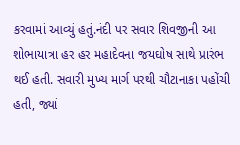કરવામાં આવ્યું હતું.નંદી પર સવાર શિવજીની આ શોભાયાત્રા હર હર મહાદેવના જયઘોષ સાથે પ્રારંભ થઈ હતી. સવારી મુખ્ય માર્ગ પરથી ચૌટાનાકા પહોંચી હતી, જ્યાં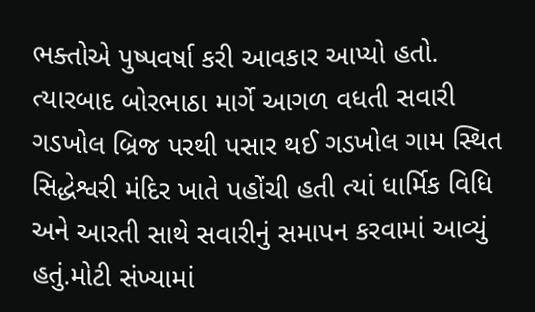ભક્તોએ પુષ્પવર્ષા કરી આવકાર આપ્યો હતો. ત્યારબાદ બોરભાઠા માર્ગે આગળ વધતી સવારી ગડખોલ બ્રિજ પરથી પસાર થઈ ગડખોલ ગામ સ્થિત સિદ્ધેશ્વરી મંદિર ખાતે પહોંચી હતી ત્યાં ધાર્મિક વિધિ અને આરતી સાથે સવારીનું સમાપન કરવામાં આવ્યું હતું.મોટી સંખ્યામાં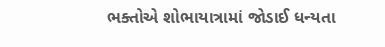ભક્તોએ શોભાયાત્રામાં જોડાઈ ધન્યતા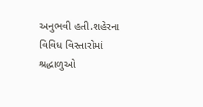અનુભવી હતી.શહેરના વિવિધ વિસ્તારોમાં શ્રદ્ધાળુઓ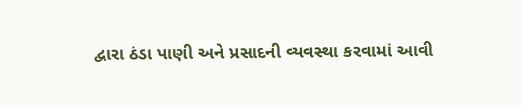દ્વારા ઠંડા પાણી અને પ્રસાદની વ્યવસ્થા કરવામાં આવી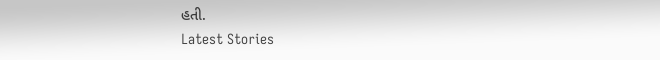હતી.
Latest Stories